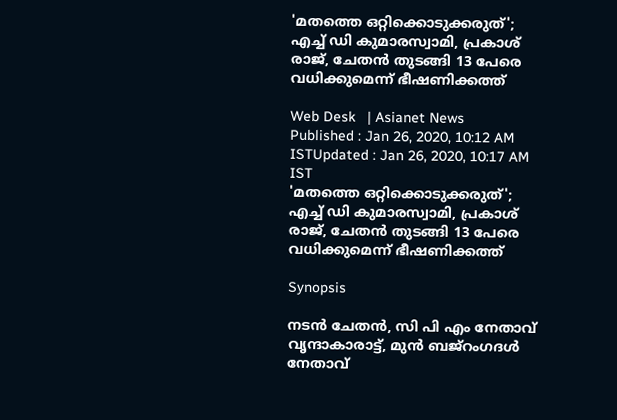'മതത്തെ ഒറ്റിക്കൊടുക്കരുത്'; എച്ച് ഡി കുമാരസ്വാമി, പ്രകാശ് രാജ്, ചേതന്‍ തുടങ്ങി 13 പേരെ വധിക്കുമെന്ന് ഭീഷണിക്കത്ത്

Web Desk   | Asianet News
Published : Jan 26, 2020, 10:12 AM ISTUpdated : Jan 26, 2020, 10:17 AM IST
'മതത്തെ ഒറ്റിക്കൊടുക്കരുത്'; എച്ച് ഡി കുമാരസ്വാമി, പ്രകാശ് രാജ്, ചേതന്‍ തുടങ്ങി 13 പേരെ വധിക്കുമെന്ന് ഭീഷണിക്കത്ത്

Synopsis

നടൻ ചേതൻ, സി പി എം നേതാവ് വൃന്ദാകാരാട്ട്, മുൻ ബജ്‌റംഗദൾ നേതാവ്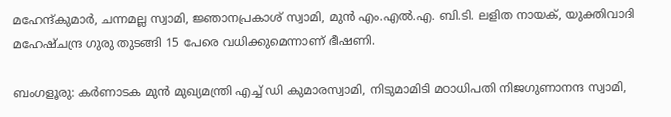മഹേന്ദ്കുമാർ, ചന്നമല്ല സ്വാമി, ജ്ഞാനപ്രകാശ് സ്വാമി, മുൻ എം.എൽ.എ. ബി.ടി. ലളിത നായക്, യുക്തിവാദി മഹേഷ്ചന്ദ്ര ഗുരു തുടങ്ങി 15 പേരെ വധിക്കുമെന്നാണ് ഭീഷണി.

ബംഗളൂരു: കര്‍ണാടക മുന്‍ മുഖ്യമന്ത്രി എച്ച് ഡി കുമാരസ്വാമി, നിടുമാമിടി മഠാധിപതി നിജഗുണാനന്ദ സ്വാമി,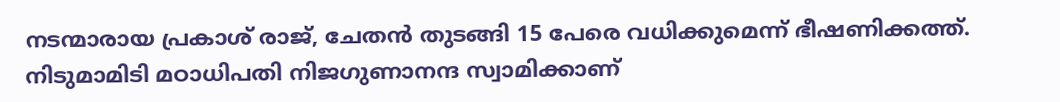നടന്മാരായ പ്രകാശ് രാജ്, ചേതന്‍ തുടങ്ങി 15 പേരെ വധിക്കുമെന്ന് ഭീഷണിക്കത്ത്. നിടുമാമിടി മഠാധിപതി നിജഗുണാനന്ദ സ്വാമിക്കാണ്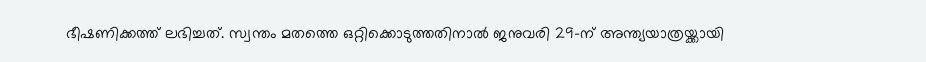ഭീഷണിക്കത്ത് ലഭിച്ചത്. സ്വന്തം മതത്തെ ഒറ്റിക്കൊടുത്തതിനാൽ ജനുവരി 29-ന് അന്ത്യയാത്രയ്ക്കായി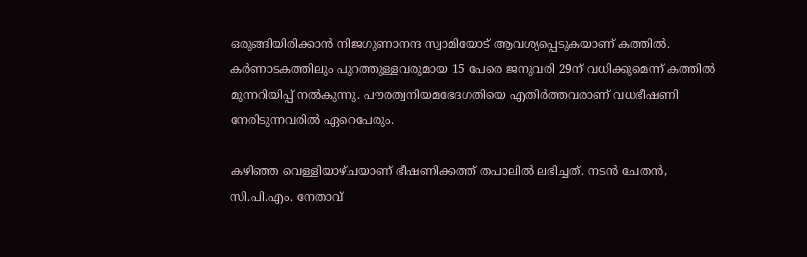ഒരുങ്ങിയിരിക്കാൻ നിജഗുണാനന്ദ സ്വാമിയോട് ആവശ്യപ്പെടുകയാണ് കത്തിൽ. കർണാടകത്തിലും പുറത്തുള്ളവരുമായ 15 പേരെ ജനുവരി 29ന് വധിക്കുമെന്ന് കത്തില്‍ മുന്നറിയിപ്പ് നല്‍കുന്നു. പൗരത്വനിയമഭേദഗതിയെ എതിർത്തവരാണ് വധഭീഷണി നേരിടുന്നവരില്‍ ഏറെപേരും.

കഴിഞ്ഞ വെള്ളിയാഴ്ചയാണ് ഭീഷണിക്കത്ത് തപാലിൽ ലഭിച്ചത്. നടൻ ചേതൻ, സി.പി.എം. നേതാവ്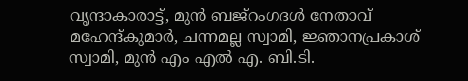വൃന്ദാകാരാട്ട്, മുൻ ബജ്‌റംഗദൾ നേതാവ് മഹേന്ദ്കുമാർ, ചന്നമല്ല സ്വാമി, ജ്ഞാനപ്രകാശ് സ്വാമി, മുൻ എം എൽ എ. ബി.ടി.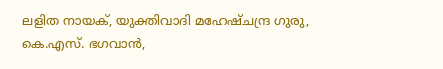ലളിത നായക്, യുക്തിവാദി മഹേഷ്ചന്ദ്ര ഗുരു, കെ.എസ്. ഭഗവാൻ,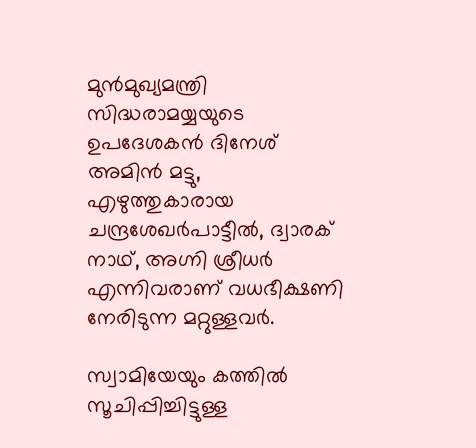മുൻമുഖ്യമന്ത്രി സിദ്ധരാമയ്യയുടെ ഉപദേശകൻ ദിനേശ് അമിൻ മട്ടു, എഴുത്തുകാരായ ചന്ദ്രശേഖർപാട്ടീൽ, ദ്വാരക് നാഥ്, അഗ്നി ശ്രീധർ എന്നിവരാണ് വധഭീക്ഷണി നേരിടുന്ന മറ്റുള്ളവര്‍.

സ്വാമിയേയും കത്തിൽ സൂചിപ്പിച്ചിട്ടുള്ള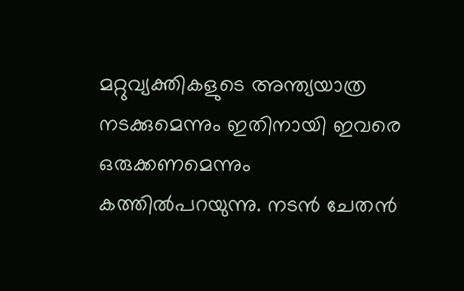മറ്റുവ്യക്തികളുടെ അന്ത്യയാത്ര നടക്കുമെന്നും ഇതിനായി ഇവരെ ഒരുക്കണമെന്നും കത്തിൽപറയുന്നു. നടൻ ചേതൻ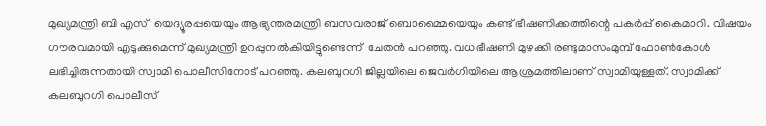മുഖ്യമന്ത്രി ബി എസ്  യെദ്യൂരപ്പയെയും ആഭ്യന്തരമന്ത്രി ബസവരാജ് ബൊമ്മൈയെയും കണ്ട് ഭീഷണിക്കത്തിന്റെ പകർപ്പ് കൈമാറി. വിഷയം ഗൗരവമായി എടുക്കുമെന്ന് മുഖ്യമന്ത്രി ഉറപ്പുനൽകിയിട്ടുണ്ടെന്ന്  ചേതൻ പറഞ്ഞു. വധഭീഷണി മുഴക്കി രണ്ടുമാസംമുമ്പ് ഫോൺകോൾ ലഭിച്ചിരുന്നതായി സ്വാമി പൊലീസിനോട് പറഞ്ഞു. കലബുറഗി ജില്ലയിലെ ജെവർഗിയിലെ ആശ്രമത്തിലാണ് സ്വാമിയുള്ളത്. സ്വാമിക്ക് കലബുറഗി പൊലീസ്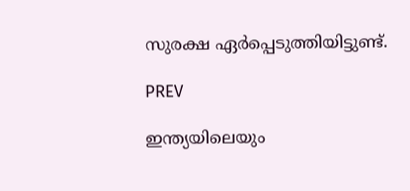സുരക്ഷ ഏർപ്പെടുത്തിയിട്ടുണ്ട്.

PREV

ഇന്ത്യയിലെയും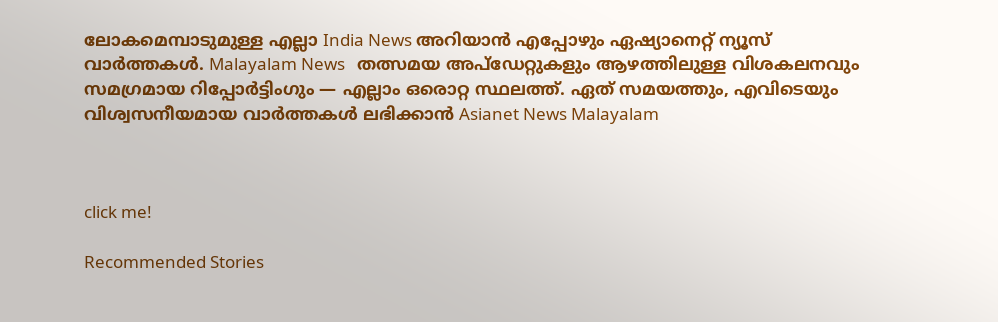ലോകമെമ്പാടുമുള്ള എല്ലാ India News അറിയാൻ എപ്പോഴും ഏഷ്യാനെറ്റ് ന്യൂസ് വാർത്തകൾ. Malayalam News   തത്സമയ അപ്‌ഡേറ്റുകളും ആഴത്തിലുള്ള വിശകലനവും സമഗ്രമായ റിപ്പോർട്ടിംഗും — എല്ലാം ഒരൊറ്റ സ്ഥലത്ത്. ഏത് സമയത്തും, എവിടെയും വിശ്വസനീയമായ വാർത്തകൾ ലഭിക്കാൻ Asianet News Malayalam



click me!

Recommended Stories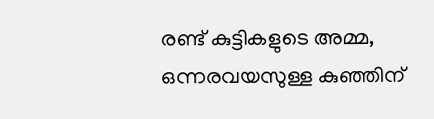രണ്ട് കുട്ടികളുടെ അമ്മ, ഒന്നരവയസുള്ള കുഞ്ഞിന്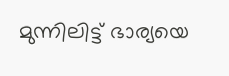മുന്നിലിട്ട് ഭാര്യയെ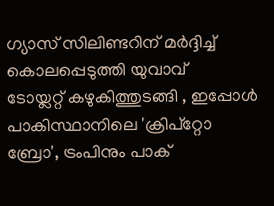ഗ്യാസ് സിലിണ്ടറിന് മർദ്ദിച്ച് കൊലപ്പെടുത്തി യുവാവ്
ടോയ്ലറ്റ് കഴുകിത്തുടങ്ങി , ഇപ്പോള്‍ പാകിസ്ഥാനിലെ 'ക്രിപ്‌റ്റോ ബ്രോ', ട്രംപിനും പാക്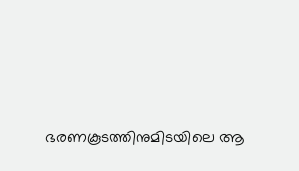ഭരണകൂടത്തിനുമിടയിലെ ആ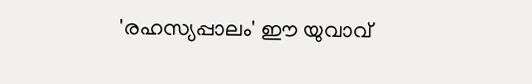'രഹസ്യപ്പാലം' ഈ യുവാവ്